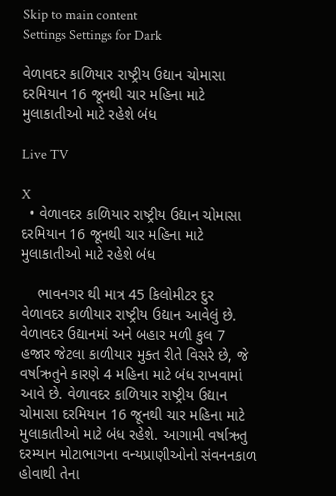Skip to main content
Settings Settings for Dark

વેળાવદર કાળિયાર રાષ્ટ્રીય ઉદ્યાન ચોમાસા દરમિયાન 16 જૂનથી ચાર મહિના માટે મુલાકાતીઓ માટે રહેશે બંધ

Live TV

X
  • વેળાવદર કાળિયાર રાષ્ટ્રીય ઉદ્યાન ચોમાસા દરમિયાન 16 જૂનથી ચાર મહિના માટે મુલાકાતીઓ માટે રહેશે બંધ

    ભાવનગર થી માત્ર 45 કિલોમીટર દુર વેળાવદર કાળીયાર રાષ્ટ્રીય ઉદ્યાન આવેલું છે. વેળાવદર ઉદ્યાનમાં અને બહાર મળી કુલ 7 હજાર જેટલા કાળીયાર મુક્ત રીતે વિસરે છે, જે વર્ષાઋતુને કારણે 4 મહિના માટે બંધ રાખવામાં આવે છે. વેળાવદર કાળિયાર રાષ્ટ્રીય ઉદ્યાન ચોમાસા દરમિયાન 16 જૂનથી ચાર મહિના માટે મુલાકાતીઓ માટે બંધ રહેશે. આગામી વર્ષાઋતુ દરમ્યાન મોટાભાગના વન્યપ્રાણીઓનો સંવનનકાળ હોવાથી તેના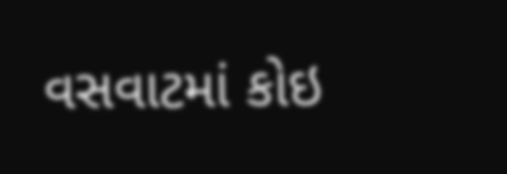વસવાટમાં કોઇ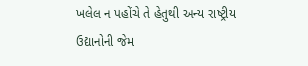ખલેલ ન પહોંચે તે હેતુથી અન્ય રાષ્ટ્રીય ઉદ્યાનોની જેમ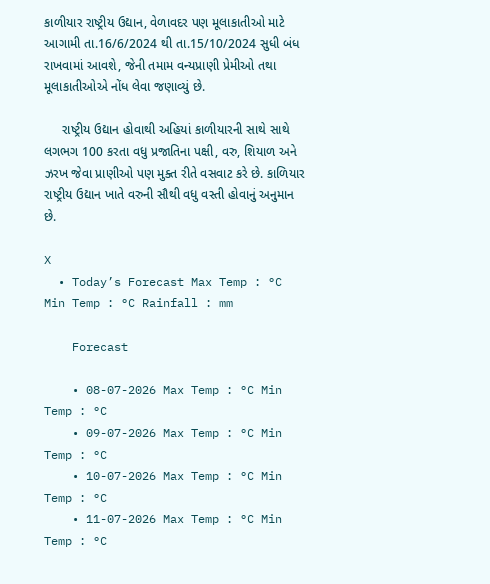કાળીયાર રાષ્ટ્રીય ઉદ્યાન, વેળાવદર પણ મૂલાકાતીઓ માટે આગામી તા.16/6/2024 થી તા.15/10/2024 સુધી બંધ રાખવામાં આવશે, જેની તમામ વન્યપ્રાણી પ્રેમીઓ તથા મૂલાકાતીઓએ નોંધ લેવા જણાવ્યું છે.

     રાષ્ટ્રીય ઉદ્યાન હોવાથી અહિયાં કાળીયારની સાથે સાથે લગભગ 100 કરતા વધુ પ્રજાતિના પક્ષી, વરુ, શિયાળ અને ઝરખ જેવા પ્રાણીઓ પણ મુક્ત રીતે વસવાટ કરે છે. કાળિયાર રાષ્ટ્રીય ઉદ્યાન ખાતે વરુની સૌથી વધુ વસ્તી હોવાનું અનુમાન છે.

X
  • Today’s Forecast Max Temp : °C Min Temp : °C Rainfall : mm

    Forecast

    • 08-07-2026 Max Temp : °C Min Temp : °C
    • 09-07-2026 Max Temp : °C Min Temp : °C
    • 10-07-2026 Max Temp : °C Min Temp : °C
    • 11-07-2026 Max Temp : °C Min Temp : °C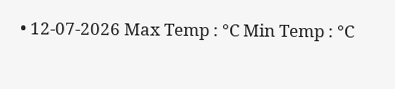• 12-07-2026 Max Temp : °C Min Temp : °C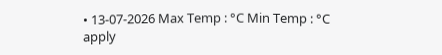• 13-07-2026 Max Temp : °C Min Temp : °C
apply